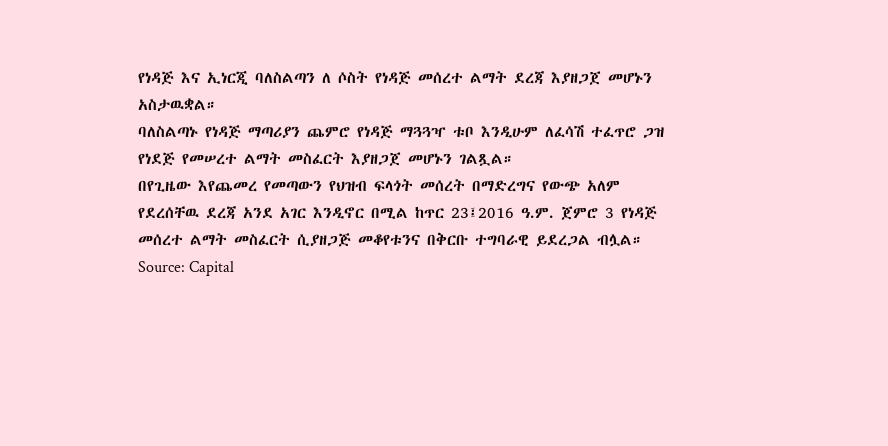የነዳጅ እና ኢነርጂ ባለስልጣን ለ ሶስት የነዳጅ መሰረተ ልማት ደረጃ እያዘጋጀ መሆኑን አስታዉቋል።
ባለስልጣኑ የነዳጅ ማጣሪያን ጨምሮ የነዳጅ ማጓጓዣ ቱቦ እንዲሁም ለፈሳሽ ተፈጥሮ ጋዝ የነደጅ የመሠረተ ልማት መስፈርት እያዘጋጀ መሆኑን ገልጿል።
በየጊዜው እየጨመረ የመጣውን የህዝብ ፍላጎት መሰረት በማድረግና የውጭ አለም የደረሰቸዉ ደረጃ አንደ አገር እንዲኖር በሚል ከጥር 23፤2016 ዓ.ም. ጀምሮ 3 የነዳጅ መሰረተ ልማት መስፈርት ሲያዘጋጅ መቆየቱንና በቅርቡ ተግባራዊ ይደረጋል ብሏል።
Source: Capital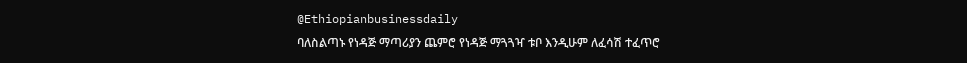@Ethiopianbusinessdaily
ባለስልጣኑ የነዳጅ ማጣሪያን ጨምሮ የነዳጅ ማጓጓዣ ቱቦ እንዲሁም ለፈሳሽ ተፈጥሮ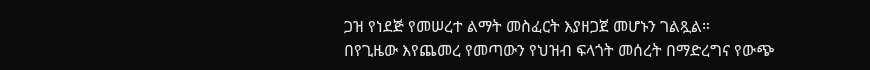ጋዝ የነደጅ የመሠረተ ልማት መስፈርት እያዘጋጀ መሆኑን ገልጿል።
በየጊዜው እየጨመረ የመጣውን የህዝብ ፍላጎት መሰረት በማድረግና የውጭ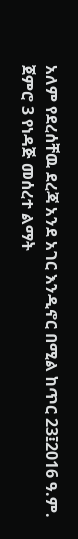አለም የደረሰቸዉ ደረጃ አንደ አገር እንዲኖር በሚል ከጥር 23፤2016 ዓ.ም. ጀምሮ 3 የነዳጅ መሰረተ ልማት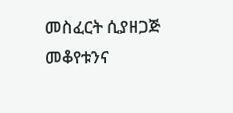መስፈርት ሲያዘጋጅ መቆየቱንና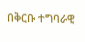በቅርቡ ተግባራዊ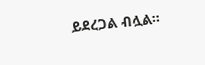ይደረጋል ብሏል።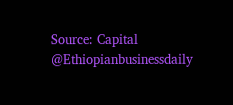Source: Capital
@Ethiopianbusinessdaily